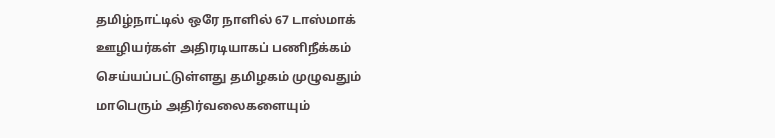தமிழ்நாட்டில் ஒரே நாளில் 67 டாஸ்மாக் ஊழியர்கள் அதிரடியாகப் பணிநீக்கம் செய்யப்பட்டுள்ளது தமிழகம் முழுவதும் மாபெரும் அதிர்வலைகளையும்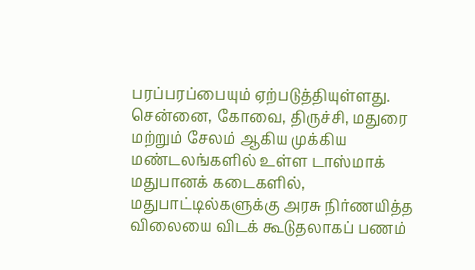பரப்பரப்பையும் ஏற்படுத்தியுள்ளது. சென்னை, கோவை, திருச்சி, மதுரை மற்றும் சேலம் ஆகிய முக்கிய மண்டலங்களில் உள்ள டாஸ்மாக் மதுபானக் கடைகளில், மதுபாட்டில்களுக்கு அரசு நிர்ணயித்த விலையை விடக் கூடுதலாகப் பணம்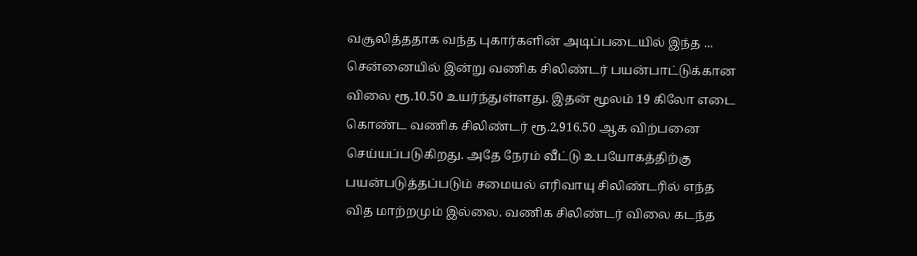வசூலித்ததாக வந்த புகார்களின் அடிப்படையில் இந்த ...
சென்னையில் இன்று வணிக சிலிண்டர் பயன்பாட்டுக்கான விலை ரூ.10.50 உயர்ந்துள்ளது. இதன் மூலம் 19 கிலோ எடை கொண்ட வணிக சிலிண்டர் ரூ.2,916.50 ஆக விற்பனை செய்யப்படுகிறது. அதே நேரம் வீட்டு உபயோகத்திற்கு பயன்படுத்தப்படும் சமையல் எரிவாயு சிலிண்டரில் எந்த வித மாற்றமும் இல்லை. வணிக சிலிண்டர் விலை கடந்த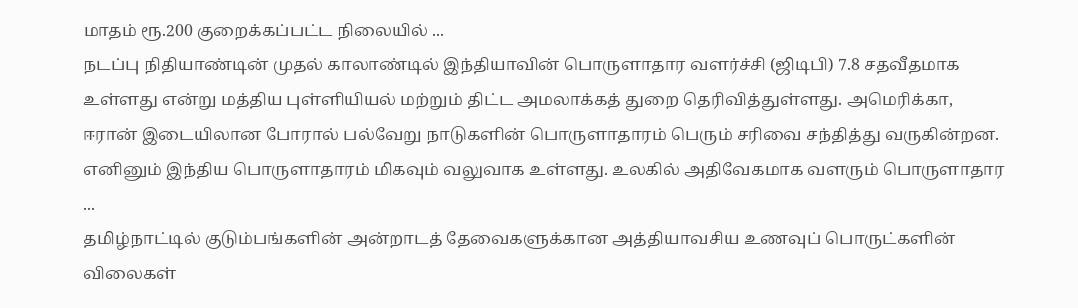மாதம் ரூ.200 குறைக்கப்பட்ட நிலையில் ...
நடப்பு நிதியாண்டின் முதல் காலாண்டில் இந்தியாவின் பொருளாதார வளர்ச்சி (ஜிடிபி) 7.8 சதவீதமாக உள்ளது என்று மத்திய புள்ளியியல் மற்றும் திட்ட அமலாக்கத் துறை தெரிவித்துள்ளது. அமெரிக்கா, ஈரான் இடையிலான போரால் பல்வேறு நாடுகளின் பொருளாதாரம் பெரும் சரிவை சந்தித்து வருகின்றன. எனினும் இந்திய பொருளாதாரம் மிகவும் வலுவாக உள்ளது. உலகில் அதிவேகமாக வளரும் பொருளாதார ...
தமிழ்நாட்டில் குடும்பங்களின் அன்றாடத் தேவைகளுக்கான அத்தியாவசிய உணவுப் பொருட்களின் விலைகள்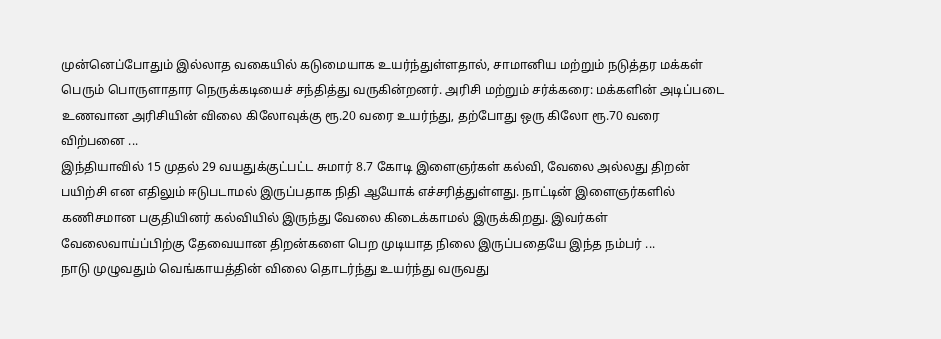முன்னெப்போதும் இல்லாத வகையில் கடுமையாக உயர்ந்துள்ளதால், சாமானிய மற்றும் நடுத்தர மக்கள் பெரும் பொருளாதார நெருக்கடியைச் சந்தித்து வருகின்றனர். அரிசி மற்றும் சர்க்கரை: மக்களின் அடிப்படை உணவான அரிசியின் விலை கிலோவுக்கு ரூ.20 வரை உயர்ந்து, தற்போது ஒரு கிலோ ரூ.70 வரை விற்பனை ...
இந்தியாவில் 15 முதல் 29 வயதுக்குட்பட்ட சுமார் 8.7 கோடி இளைஞர்கள் கல்வி, வேலை அல்லது திறன் பயிற்சி என எதிலும் ஈடுபடாமல் இருப்பதாக நிதி ஆயோக் எச்சரித்துள்ளது. நாட்டின் இளைஞர்களில் கணிசமான பகுதியினர் கல்வியில் இருந்து வேலை கிடைக்காமல் இருக்கிறது. இவர்கள் வேலைவாய்ப்பிற்கு தேவையான திறன்களை பெற முடியாத நிலை இருப்பதையே இந்த நம்பர் ...
நாடு முழுவதும் வெங்காயத்தின் விலை தொடர்ந்து உயர்ந்து வருவது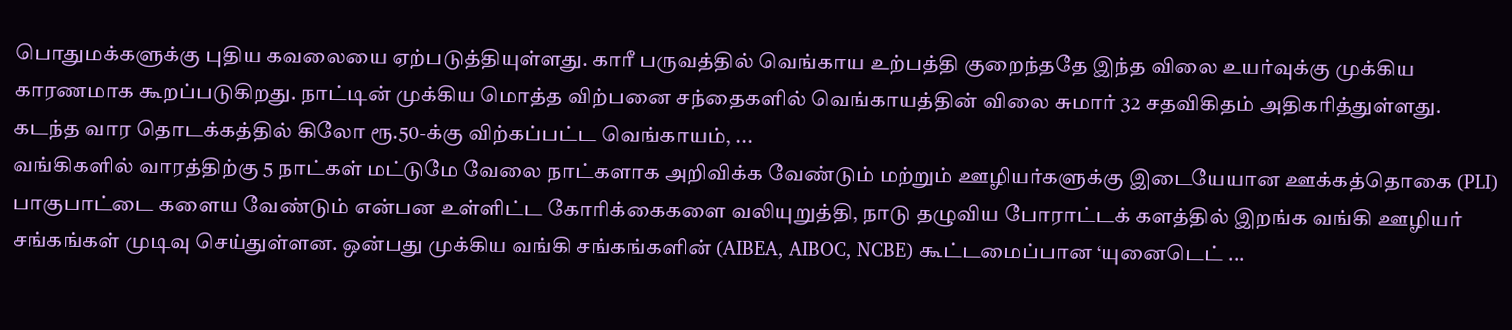பொதுமக்களுக்கு புதிய கவலையை ஏற்படுத்தியுள்ளது. காரீ பருவத்தில் வெங்காய உற்பத்தி குறைந்ததே இந்த விலை உயர்வுக்கு முக்கிய காரணமாக கூறப்படுகிறது. நாட்டின் முக்கிய மொத்த விற்பனை சந்தைகளில் வெங்காயத்தின் விலை சுமார் 32 சதவிகிதம் அதிகரித்துள்ளது. கடந்த வார தொடக்கத்தில் கிலோ ரூ.50-க்கு விற்கப்பட்ட வெங்காயம், ...
வங்கிகளில் வாரத்திற்கு 5 நாட்கள் மட்டுமே வேலை நாட்களாக அறிவிக்க வேண்டும் மற்றும் ஊழியர்களுக்கு இடையேயான ஊக்கத்தொகை (PLI) பாகுபாட்டை களைய வேண்டும் என்பன உள்ளிட்ட கோரிக்கைகளை வலியுறுத்தி, நாடு தழுவிய போராட்டக் களத்தில் இறங்க வங்கி ஊழியர் சங்கங்கள் முடிவு செய்துள்ளன. ஒன்பது முக்கிய வங்கி சங்கங்களின் (AIBEA, AIBOC, NCBE) கூட்டமைப்பான ‘யுனைடெட் ...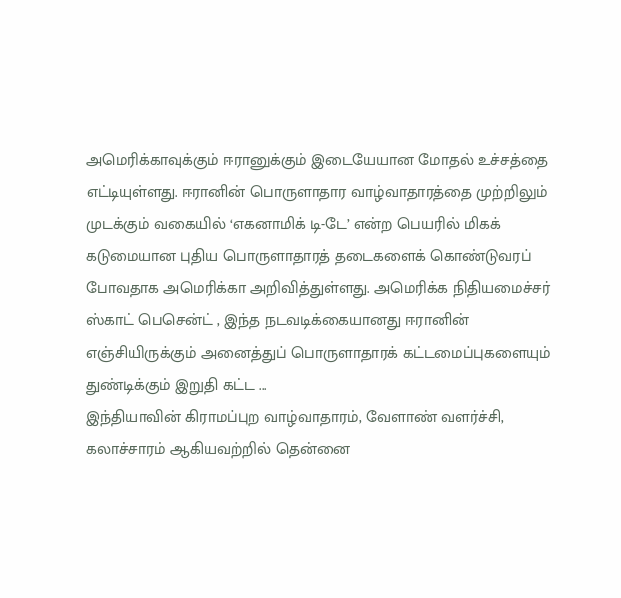அமெரிக்காவுக்கும் ஈரானுக்கும் இடையேயான மோதல் உச்சத்தை எட்டியுள்ளது. ஈரானின் பொருளாதார வாழ்வாதாரத்தை முற்றிலும் முடக்கும் வகையில் ‘எகனாமிக் டி-டே’ என்ற பெயரில் மிகக் கடுமையான புதிய பொருளாதாரத் தடைகளைக் கொண்டுவரப் போவதாக அமெரிக்கா அறிவித்துள்ளது. அமெரிக்க நிதியமைச்சர் ஸ்காட் பெசென்ட் , இந்த நடவடிக்கையானது ஈரானின் எஞ்சியிருக்கும் அனைத்துப் பொருளாதாரக் கட்டமைப்புகளையும் துண்டிக்கும் இறுதி கட்ட ...
இந்தியாவின் கிராமப்புற வாழ்வாதாரம், வேளாண் வளர்ச்சி, கலாச்சாரம் ஆகியவற்றில் தென்னை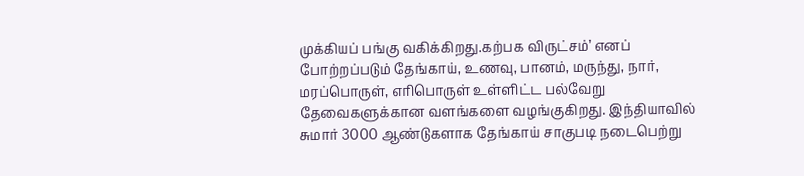முக்கியப் பங்கு வகிக்கிறது.கற்பக விருட்சம்’ எனப் போற்றப்படும் தேங்காய், உணவு, பானம், மருந்து, நார், மரப்பொருள், எரிபொருள் உள்ளிட்ட பல்வேறு தேவைகளுக்கான வளங்களை வழங்குகிறது. இந்தியாவில் சுமார் 3000 ஆண்டுகளாக தேங்காய் சாகுபடி நடைபெற்று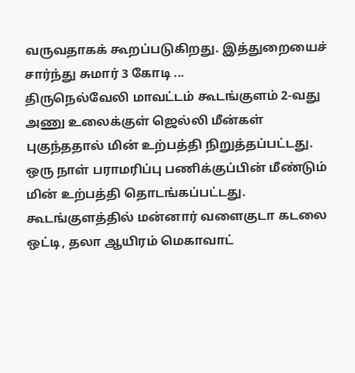வருவதாகக் கூறப்படுகிறது. இத்துறையைச் சார்ந்து சுமார் 3 கோடி ...
திருநெல்வேலி மாவட்டம் கூடங்குளம் 2-வது அணு உலைக்குள் ஜெல்லி மீன்கள் புகுந்ததால் மின் உற்பத்தி நிறுத்தப்பட்டது. ஒரு நாள் பராமரிப்பு பணிக்குப்பின் மீண்டும் மின் உற்பத்தி தொடங்கப்பட்டது. கூடங்குளத்தில் மன்னார் வளைகுடா கடலை ஒட்டி, தலா ஆயிரம் மெகாவாட்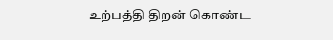உற்பத்தி திறன் கொண்ட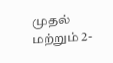முதல் மற்றும் 2-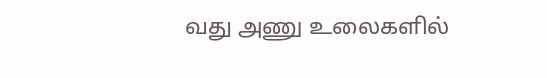வது அணு உலைகளில்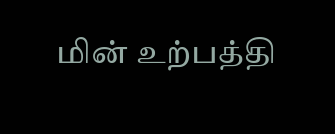மின் உற்பத்தி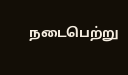நடைபெற்று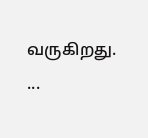வருகிறது. ...